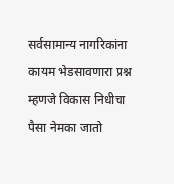सर्वसामान्य नागरिकांना कायम भेडसावणारा प्रश्न म्हणजे विकास निधीचा पैसा नेमका जातो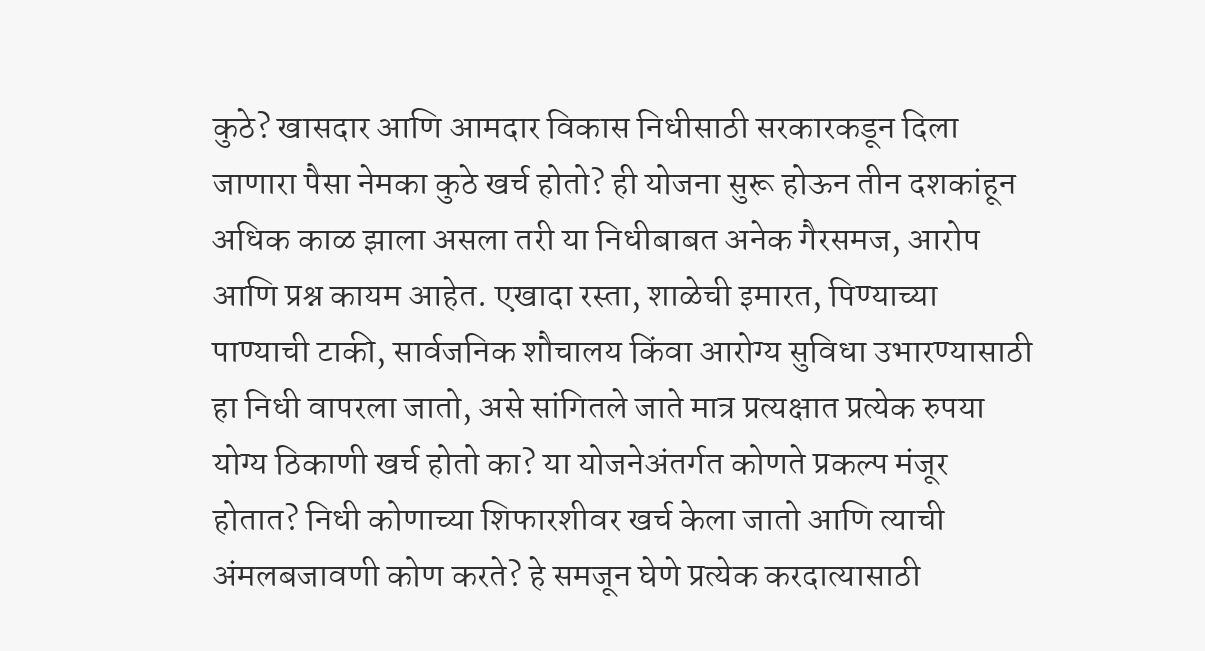कुठे? खासदार आणि आमदार विकास निधीसाठी सरकारकडून दिला जाणारा पैसा नेमका कुठे खर्च होतो? ही योजना सुरू होऊन तीन दशकांहून अधिक काळ झाला असला तरी या निधीबाबत अनेक गैरसमज, आरोप आणि प्रश्न कायम आहेत. एखादा रस्ता, शाळेची इमारत, पिण्याच्या पाण्याची टाकी, सार्वजनिक शौचालय किंवा आरोग्य सुविधा उभारण्यासाठी हा निधी वापरला जातो, असे सांगितले जाते मात्र प्रत्यक्षात प्रत्येक रुपया योग्य ठिकाणी खर्च होतो का? या योजनेअंतर्गत कोणते प्रकल्प मंजूर होतात? निधी कोणाच्या शिफारशीवर खर्च केला जातो आणि त्याची अंमलबजावणी कोण करते? हे समजून घेणे प्रत्येक करदात्यासाठी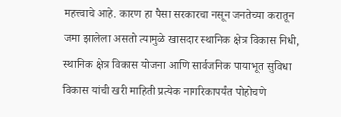महत्त्वाचे आहे. कारण हा पैसा सरकारचा नसून जनतेच्या करातून जमा झालेला असतो त्यामुळे खासदार स्थानिक क्षेत्र विकास निधी, स्थानिक क्षेत्र विकास योजना आणि सार्वजनिक पायाभूत सुविधा विकास यांची खरी माहिती प्रत्येक नागरिकापर्यंत पोहोचणे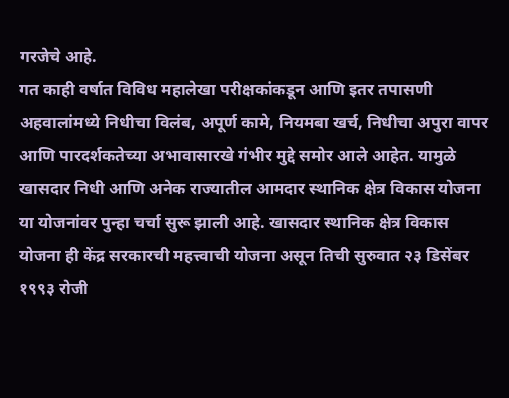गरजेचे आहे.
गत काही वर्षात विविध महालेखा परीक्षकांकडून आणि इतर तपासणी अहवालांमध्ये निधीचा विलंब, अपूर्ण कामे, नियमबा खर्च, निधीचा अपुरा वापर आणि पारदर्शकतेच्या अभावासारखे गंभीर मुद्दे समोर आले आहेत. यामुळे खासदार निधी आणि अनेक राज्यातील आमदार स्थानिक क्षेत्र विकास योजना या योजनांवर पुन्हा चर्चा सुरू झाली आहे. खासदार स्थानिक क्षेत्र विकास योजना ही केंद्र सरकारची महत्त्वाची योजना असून तिची सुरुवात २३ डिसेंबर १९९३ रोजी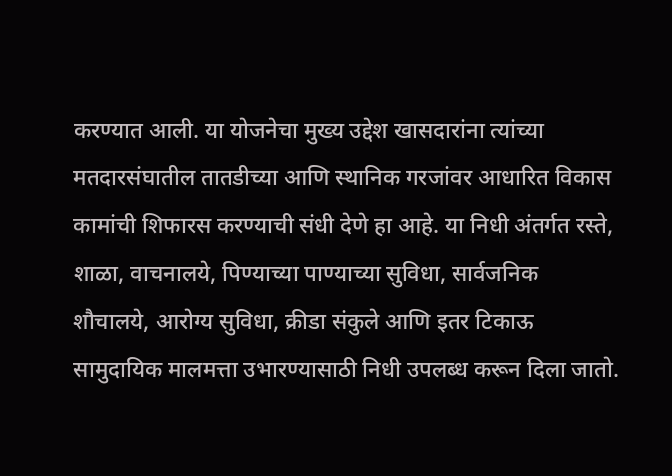करण्यात आली. या योजनेचा मुख्य उद्देश खासदारांना त्यांच्या मतदारसंघातील तातडीच्या आणि स्थानिक गरजांवर आधारित विकास कामांची शिफारस करण्याची संधी देणे हा आहे. या निधी अंतर्गत रस्ते, शाळा, वाचनालये, पिण्याच्या पाण्याच्या सुविधा, सार्वजनिक शौचालये, आरोग्य सुविधा, क्रीडा संकुले आणि इतर टिकाऊ सामुदायिक मालमत्ता उभारण्यासाठी निधी उपलब्ध करून दिला जातो.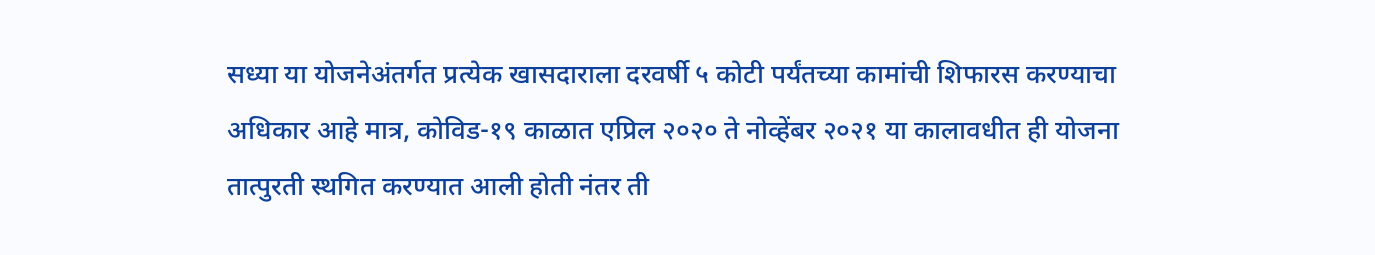सध्या या योजनेअंतर्गत प्रत्येक खासदाराला दरवर्षी ५ कोटी पर्यंतच्या कामांची शिफारस करण्याचा अधिकार आहे मात्र, कोविड-१९ काळात एप्रिल २०२० ते नोव्हेंबर २०२१ या कालावधीत ही योजना तात्पुरती स्थगित करण्यात आली होती नंतर ती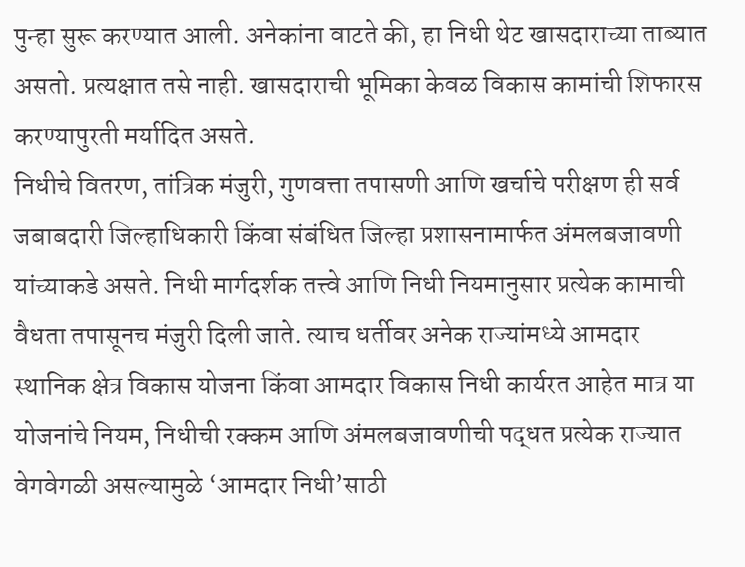पुन्हा सुरू करण्यात आली. अनेकांना वाटते की, हा निधी थेट खासदाराच्या ताब्यात असतो. प्रत्यक्षात तसे नाही. खासदाराची भूमिका केवळ विकास कामांची शिफारस करण्यापुरती मर्यादित असते.
निधीचे वितरण, तांत्रिक मंजुरी, गुणवत्ता तपासणी आणि खर्चाचे परीक्षण ही सर्व जबाबदारी जिल्हाधिकारी किंवा संबंधित जिल्हा प्रशासनामार्फत अंमलबजावणी यांच्याकडे असते. निधी मार्गदर्शक तत्त्वे आणि निधी नियमानुसार प्रत्येक कामाची वैधता तपासूनच मंजुरी दिली जाते. त्याच धर्तीवर अनेक राज्यांमध्ये आमदार स्थानिक क्षेत्र विकास योजना किंवा आमदार विकास निधी कार्यरत आहेत मात्र या योजनांचे नियम, निधीची रक्कम आणि अंमलबजावणीची पद्धत प्रत्येक राज्यात वेगवेगळी असल्यामुळे ‘आमदार निधी’साठी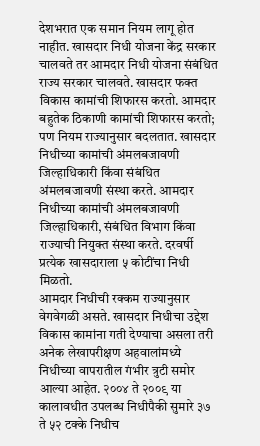देशभरात एक समान नियम लागू होत नाहीत. खासदार निधी योजना केंद्र सरकार चालवते तर आमदार निधी योजना संबंधित राज्य सरकार चालवते. खासदार फक्त विकास कामांची शिफारस करतो. आमदार बहुतेक ठिकाणी कामांची शिफारस करतो; पण नियम राज्यानुसार बदलतात. खासदार निधीच्या कामांची अंमलबजावणी जिल्हाधिकारी किंवा संबंधित अंमलबजावणी संस्था करते. आमदार निधीच्या कामांची अंमलबजावणी जिल्हाधिकारी, संबंधित विभाग किंवा राज्याची नियुक्त संस्था करते. दरवर्षी प्रत्येक खासदाराला ५ कोटींचा निधी मिळतो.
आमदार निधीची रक्कम राज्यानुसार वेगवेगळी असते. खासदार निधीचा उद्देश विकास कामांना गती देण्याचा असला तरी अनेक लेखापरीक्षण अहवालांमध्ये निधीच्या वापरातील गंभीर त्रुटी समोर आल्या आहेत. २००४ ते २००९ या कालावधीत उपलब्ध निधीपैकी सुमारे ३७ ते ५२ टक्के निधीच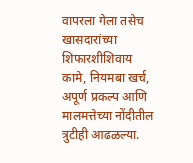वापरला गेला तसेच खासदारांच्या शिफारशीशिवाय कामे, नियमबा खर्च, अपूर्ण प्रकल्प आणि मालमत्तेच्या नोंदीतील त्रुटीही आढळल्या.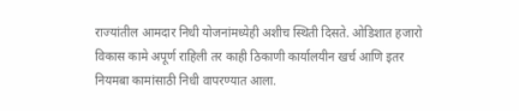राज्यांतील आमदार निधी योजनांमध्येही अशीच स्थिती दिसते. ओडिशात हजारो विकास कामे अपूर्ण राहिली तर काही ठिकाणी कार्यालयीन खर्च आणि इतर नियमबा कामांसाठी निधी वापरण्यात आला.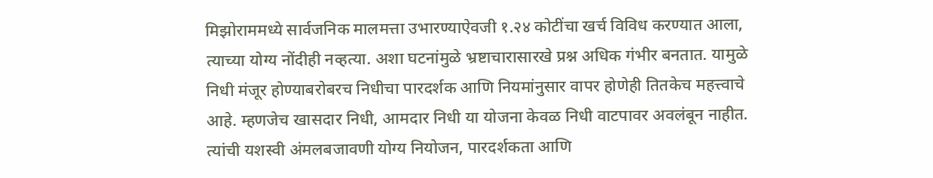मिझोराममध्ये सार्वजनिक मालमत्ता उभारण्याऐवजी १.२४ कोटींचा खर्च विविध करण्यात आला, त्याच्या योग्य नोंदीही नव्हत्या. अशा घटनांमुळे भ्रष्टाचारासारखे प्रश्न अधिक गंभीर बनतात. यामुळे निधी मंजूर होण्याबरोबरच निधीचा पारदर्शक आणि नियमांनुसार वापर होणेही तितकेच महत्त्वाचे आहे. म्हणजेच खासदार निधी, आमदार निधी या योजना केवळ निधी वाटपावर अवलंबून नाहीत. त्यांची यशस्वी अंमलबजावणी योग्य नियोजन, पारदर्शकता आणि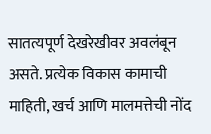सातत्यपूर्ण देखरेखीवर अवलंबून असते. प्रत्येक विकास कामाची माहिती, खर्च आणि मालमत्तेची नोंद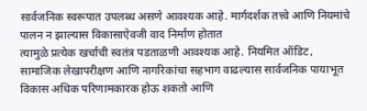सार्वजनिक स्वरूपात उपलब्ध असणे आवश्यक आहे. मार्गदर्शक तत्त्वे आणि नियमांचे पालन न झाल्यास विकासाऐवजी वाद निर्माण होतात
त्यामुळे प्रत्येक खर्चाची स्वतंत्र पडताळणी आवश्यक आहे. नियमित ऑडिट, सामाजिक लेखापरीक्षण आणि नागरिकांचा सहभाग वाढल्यास सार्वजनिक पायाभूत विकास अधिक परिणामकारक होऊ शकतो आणि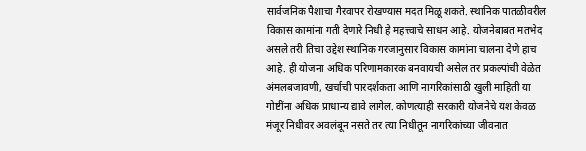सार्वजनिक पैशाचा गैरवापर रोखण्यास मदत मिळू शकते. स्थानिक पातळीवरील विकास कामांना गती देणारे निधी हे महत्त्वाचे साधन आहे. योजनेबाबत मतभेद असले तरी तिचा उद्देश स्थानिक गरजानुसार विकास कामांना चालना देणे हाच आहे. ही योजना अधिक परिणामकारक बनवायची असेल तर प्रकल्पांची वेळेत अंमलबजावणी, खर्चाची पारदर्शकता आणि नागरिकांसाठी खुली माहिती या गोष्टींना अधिक प्राधान्य द्यावे लागेल. कोणत्याही सरकारी योजनेचे यश केवळ मंजूर निधीवर अवलंबून नसते तर त्या निधीतून नागरिकांच्या जीवनात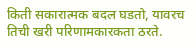किती सकारात्मक बदल घडतो, यावरच तिची खरी परिणामकारकता ठरते.